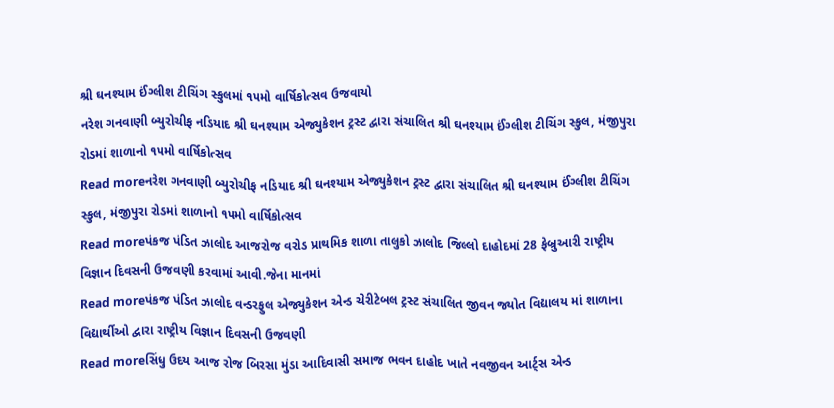શ્રી ઘનશ્યામ ઈંગ્લીશ ટીચિંગ સ્કુલમાં ૧૫મો વાર્ષિકોત્સવ ઉજવાયો
નરેશ ગનવાણી બ્યુરોચીફ નડિયાદ શ્રી ઘનશ્યામ એજ્યુકેશન ટ્રસ્ટ દ્વારા સંચાલિત શ્રી ઘનશ્યામ ઈંગ્લીશ ટીચિંગ સ્કુલ, મંજીપુરા રોડમાં શાળાનો ૧૫મો વાર્ષિકોત્સવ
Read moreનરેશ ગનવાણી બ્યુરોચીફ નડિયાદ શ્રી ઘનશ્યામ એજ્યુકેશન ટ્રસ્ટ દ્વારા સંચાલિત શ્રી ઘનશ્યામ ઈંગ્લીશ ટીચિંગ સ્કુલ, મંજીપુરા રોડમાં શાળાનો ૧૫મો વાર્ષિકોત્સવ
Read moreપંકજ પંડિત ઝાલોદ આજરોજ વરોડ પ્રાથમિક શાળા તાલુકો ઝાલોદ જિલ્લો દાહોદમાં 28 ફેબ્રુઆરી રાષ્ટ્રીય વિજ્ઞાન દિવસની ઉજવણી કરવામાં આવી.જેના માનમાં
Read moreપંકજ પંડિત ઝાલોદ વન્ડરફુલ એજ્યુકેશન એન્ડ ચેરીટેબલ ટ્રસ્ટ સંચાલિત જીવન જ્યોત વિદ્યાલય માં શાળાના વિદ્યાર્થીઓ દ્વારા રાષ્ટ્રીય વિજ્ઞાન દિવસની ઉજવણી
Read moreસિંધુ ઉદય આજ રોજ બિરસા મુંડા આદિવાસી સમાજ ભવન દાહોદ ખાતે નવજીવન આર્ટ્સ એન્ડ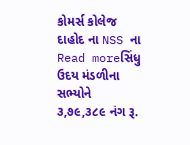કોમર્સ કોલેજ દાહોદ ના NSS ના
Read moreસિંધુ ઉદય મંડળીના સભ્યોને ૩,૭૯,૩૮૯ નંગ રૂ.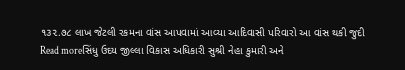૧૩૨.૭૮ લાખ જેટલી રકમના વાંસ આપવામાં આવ્યા આદિવાસી પરિવારો આ વાંસ થકી જુદી
Read moreસિંધુ ઉદય જીલ્લા વિકાસ અધિકારી સુશ્રી નેહા કુમારી અને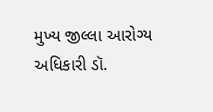મુખ્ય જીલ્લા આરોગ્ય અધિકારી ડૉ.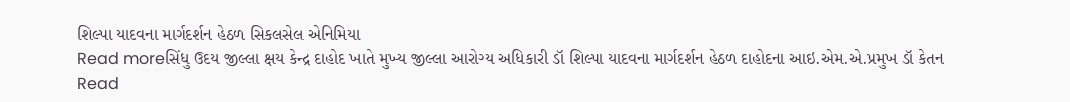શિલ્પા યાદવના માર્ગદર્શન હેઠળ સિકલસેલ એનિમિયા
Read moreસિંધુ ઉદય જીલ્લા ક્ષય કેન્દ્ર દાહોદ ખાતે મુખ્ય જીલ્લા આરોગ્ય અધિકારી ડૉ શિલ્પા યાદવના માર્ગદર્શન હેઠળ દાહોદના આઇ.એમ.એ.પ્રમુખ ડૉ કેતન
Read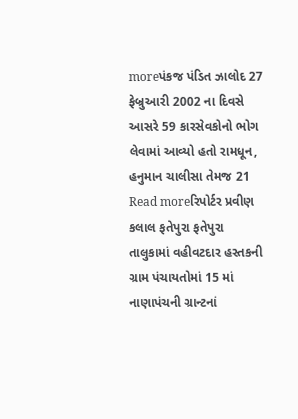moreપંકજ પંડિત ઝાલોદ 27 ફેબ્રુઆરી 2002 ના દિવસે આસરે 59 કારસેવકોનો ભોગ લેવામાં આવ્યો હતો રામધૂન, હનુમાન ચાલીસા તેમજ 21
Read moreરિપોર્ટર પ્રવીણ કલાલ ફતેપુરા ફતેપુરા તાલુકામાં વહીવટદાર હસ્તકની ગ્રામ પંચાયતોમાં 15 માં નાણાપંચની ગ્રાન્ટનાં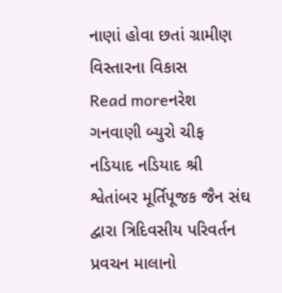નાણાં હોવા છતાં ગ્રામીણ વિસ્તારના વિકાસ
Read moreનરેશ ગનવાણી બ્યુરો ચીફ નડિયાદ નડિયાદ શ્રી શ્વેતાંબર મૂર્તિપૂજક જૈન સંઘ દ્વારા ત્રિદિવસીય પરિવર્તન પ્રવચન માલાનો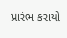પ્રારંભ કરાયો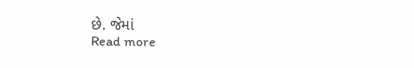છે. જેમાં
Read more